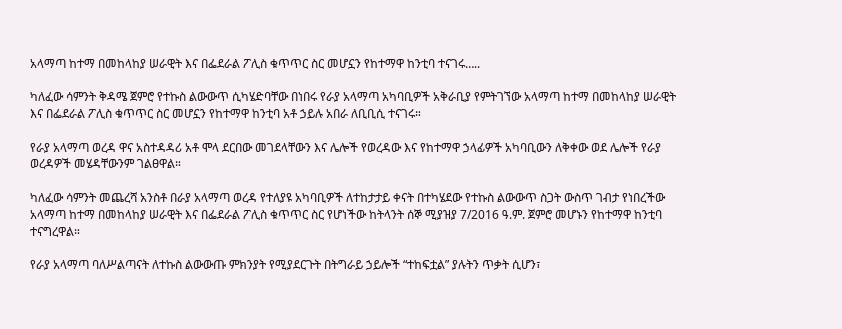አላማጣ ከተማ በመከላከያ ሠራዊት እና በፌደራል ፖሊስ ቁጥጥር ስር መሆኗን የከተማዋ ከንቲባ ተናገሩ…..

ካለፈው ሳምንት ቅዳሜ ጀምሮ የተኩስ ልውውጥ ሲካሄድባቸው በነበሩ የራያ አላማጣ አካባቢዎች አቅራቢያ የምትገኘው አላማጣ ከተማ በመከላከያ ሠራዊት እና በፌደራል ፖሊስ ቁጥጥር ስር መሆኗን የከተማዋ ከንቲባ አቶ ኃይሉ አበራ ለቢቢሲ ተናገሩ።

የራያ አላማጣ ወረዳ ዋና አስተዳዳሪ አቶ ሞላ ደርበው መገደላቸውን እና ሌሎች የወረዳው እና የከተማዋ ኃላፊዎች አካባቢውን ለቅቀው ወደ ሌሎች የራያ ወረዳዎች መሄዳቸውንም ገልፀዋል።

ካለፈው ሳምንት መጨረሻ አንስቶ በራያ አላማጣ ወረዳ የተለያዩ አካባቢዎች ለተከታታይ ቀናት በተካሄደው የተኩስ ልውውጥ ስጋት ውስጥ ገብታ የነበረችው አላማጣ ከተማ በመከላከያ ሠራዊት እና በፌደራል ፖሊስ ቁጥጥር ስር የሆነችው ከትላንት ሰኞ ሚያዝያ 7/2016 ዓ.ም. ጀምሮ መሆኑን የከተማዋ ከንቲባ ተናግረዋል።

የራያ አላማጣ ባለሥልጣናት ለተኩስ ልውውጡ ምክንያት የሚያደርጉት በትግራይ ኃይሎች “ተከፍቷል” ያሉትን ጥቃት ሲሆን፣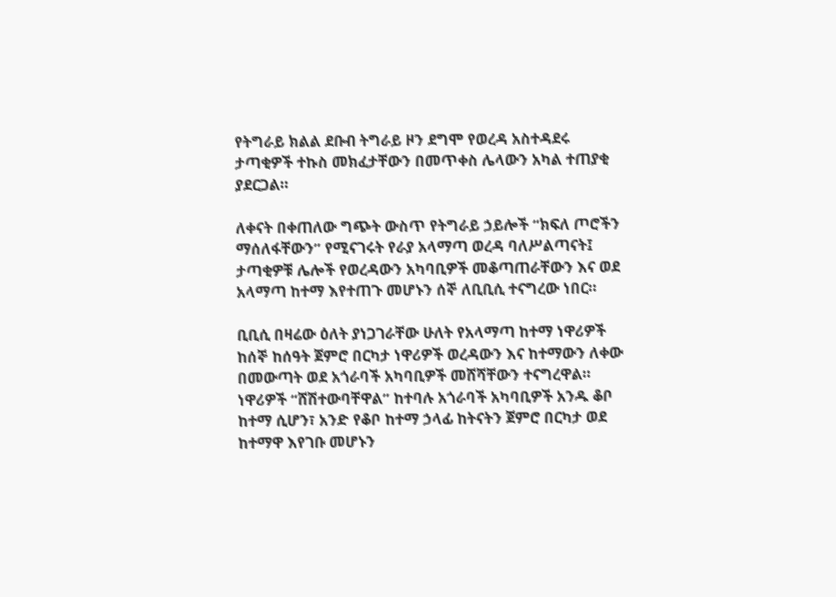የትግራይ ክልል ደቡብ ትግራይ ዞን ደግሞ የወረዳ አስተዳደሩ ታጣቂዎች ተኩስ መክፈታቸውን በመጥቀስ ሌላውን አካል ተጠያቂ ያደርጋል።

ለቀናት በቀጠለው ግጭት ውስጥ የትግራይ ኃይሎች “ክፍለ ጦሮችን ማሰለፋቸውን” የሚናገሩት የራያ አላማጣ ወረዳ ባለሥልጣናት፤ ታጣቂዎቹ ሌሎች የወረዳውን አካባቢዎች መቆጣጠራቸውን እና ወደ አላማጣ ከተማ እየተጠጉ መሆኑን ሰኞ ለቢቢሲ ተናግረው ነበር።

ቢቢሲ በዛሬው ዕለት ያነጋገራቸው ሁለት የአላማጣ ከተማ ነዋሪዎች ከሰኞ ከሰዓት ጀምሮ በርካታ ነዋሪዎች ወረዳውን እና ከተማውን ለቀው በመውጣት ወደ አጎራባች አካባቢዎች መሸሻቸውን ተናግረዋል። ነዋሪዎች “ሸሽተውባቸዋል” ከተባሉ አጎራባች አካባቢዎች አንዱ ቆቦ ከተማ ሲሆን፣ አንድ የቆቦ ከተማ ኃላፊ ከትናትን ጀምሮ በርካታ ወደ ከተማዋ እየገቡ መሆኑን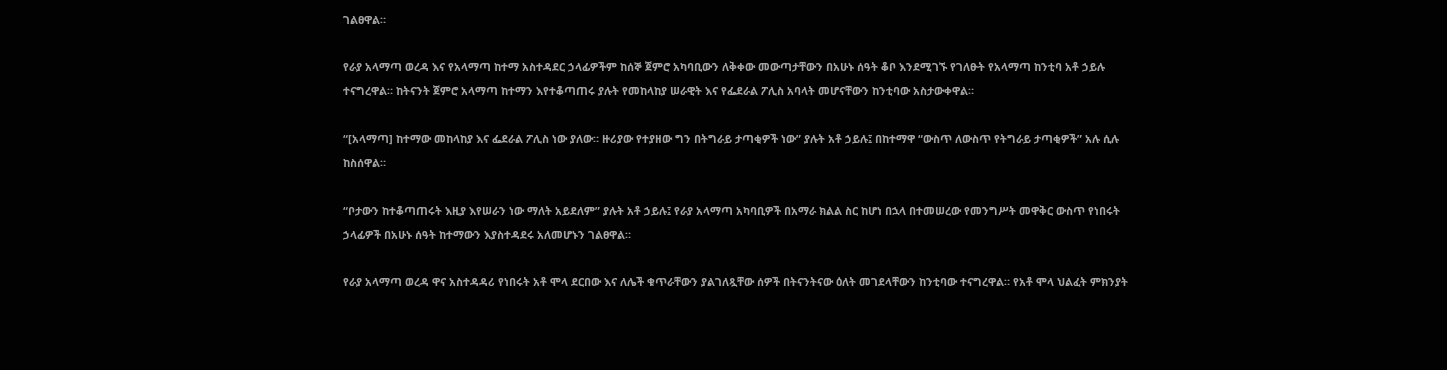ገልፀዋል።

የራያ አላማጣ ወረዳ እና የአላማጣ ከተማ አስተዳደር ኃላፊዎችም ከሰኞ ጀምሮ አካባቢውን ለቅቀው መውጣታቸውን በአሁኑ ሰዓት ቆቦ እንደሚገኙ የገለፁት የአላማጣ ከንቲባ አቶ ኃይሉ ተናግረዋል። ከትናንት ጀምሮ አላማጣ ከተማን እየተቆጣጠሩ ያሉት የመከላከያ ሠራዊት እና የፌደራል ፖሊስ አባላት መሆናቸውን ከንቲባው አስታውቀዋል።

“[አላማጣ] ከተማው መከላከያ እና ፌደራል ፖሊስ ነው ያለው። ዙሪያው የተያዘው ግን በትግራይ ታጣቂዎች ነው” ያሉት አቶ ኃይሉ፤ በከተማዋ “ውስጥ ለውስጥ የትግራይ ታጣቂዎች” አሉ ሲሉ ከስሰዋል።

“ቦታውን ከተቆጣጠሩት እዚያ እየሠራን ነው ማለት አይደለም” ያሉት አቶ ኃይሉ፤ የራያ አላማጣ አካባቢዎች በአማራ ክልል ስር ከሆነ በኋላ በተመሠረው የመንግሥት መዋቅር ውስጥ የነበሩት ኃላፊዎች በአሁኑ ሰዓት ከተማውን እያስተዳደሩ አለመሆኑን ገልፀዋል።

የራያ አላማጣ ወረዳ ዋና አስተዳዳሪ የነበሩት አቶ ሞላ ደርበው እና ለሌች ቁጥራቸውን ያልገለጿቸው ሰዎች በትናንትናው ዕለት መገደላቸውን ከንቲባው ተናግረዋል። የአቶ ሞላ ህልፈት ምክንያት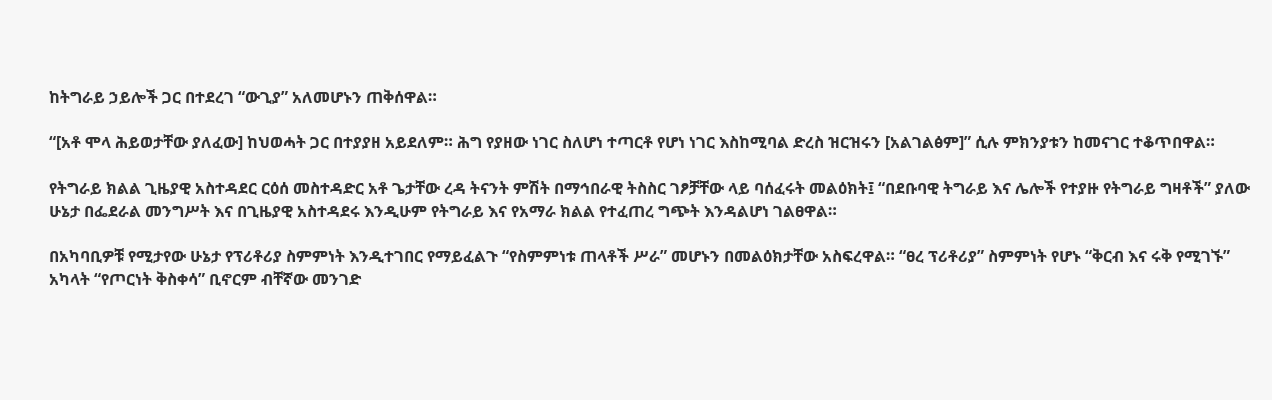ከትግራይ ኃይሎች ጋር በተደረገ “ውጊያ” አለመሆኑን ጠቅሰዋል።

“[አቶ ሞላ ሕይወታቸው ያለፈው] ከህወሓት ጋር በተያያዘ አይደለም። ሕግ የያዘው ነገር ስለሆነ ተጣርቶ የሆነ ነገር እስከሚባል ድረስ ዝርዝሩን [አልገልፅም]” ሲሉ ምክንያቱን ከመናገር ተቆጥበዋል።

የትግራይ ክልል ጊዜያዊ አስተዳደር ርዕሰ መስተዳድር አቶ ጌታቸው ረዳ ትናንት ምሽት በማኅበራዊ ትስስር ገፆቻቸው ላይ ባሰፈሩት መልዕክት፤ “በደቡባዊ ትግራይ እና ሌሎች የተያዙ የትግራይ ግዛቶች” ያለው ሁኔታ በፌደራል መንግሥት እና በጊዜያዊ አስተዳደሩ እንዲሁም የትግራይ እና የአማራ ክልል የተፈጠረ ግጭት እንዳልሆነ ገልፀዋል።

በአካባቢዎቹ የሚታየው ሁኔታ የፕሪቶሪያ ስምምነት እንዲተገበር የማይፈልጉ “የስምምነቱ ጠላቶች ሥራ” መሆኑን በመልዕክታቸው አስፍረዋል። “ፀረ ፕሪቶሪያ” ስምምነት የሆኑ “ቅርብ እና ሩቅ የሚገኙ” አካላት “የጦርነት ቅስቀሳ” ቢኖርም ብቸኛው መንገድ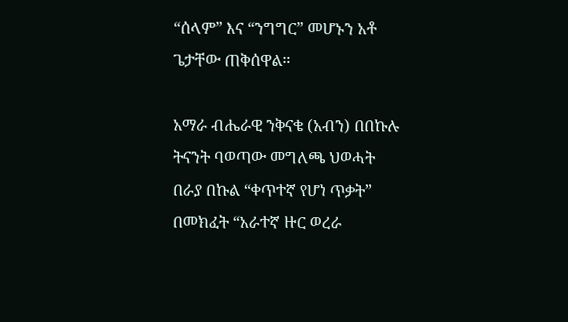“ሰላም” እና “ንግግር” መሆኑን አቶ ጌታቸው ጠቅሰዋል።

አማራ ብሔራዊ ንቅናቄ (አብን) በበኩሉ ትናንት ባወጣው መግለጫ ህወሓት በራያ በኩል “ቀጥተኛ የሆነ ጥቃት” በመክፈት “አራተኛ ዙር ወረራ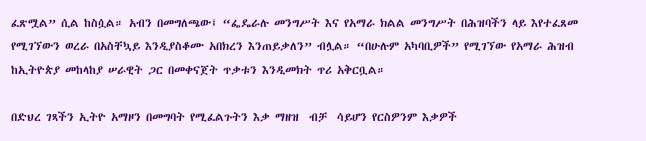ፈጽሟል” ሲል ከስሷል። አብን በመግለጫው፤ “ፌዴራሉ መንግሥት እና የአማራ ክልል መንግሥት በሕዝባችን ላይ እየተፈጸመ የሚገኘውን ወረራ በአስቸኳይ እንዲያስቆሙ አበክረን እንጠይቃለን” ብሏል። “በሁሉም አካባቢዎች” የሚገኘው የአማራ ሕዝብ ከኢትዮጵያ መከላከያ ሠራዊት ጋር በመቀናጀት ጥቃቱን እንዲመክት ጥሪ አቅርቧል።

በድህረ ገጻችን ኢትዮ አማዞን በመግባት የሚፈልጉትን እቃ ማዘዝ  ብቻ  ሳይሆን የርስዎንም እቃዎች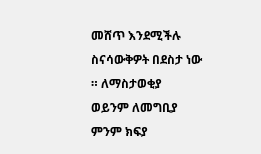መሸጥ እንደሚችሉ ስናሳውቅዎት በደስታ ነው ። ለማስታወቂያ ወይንም ለመግቢያ ምንም ክፍያ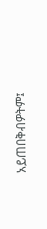አይጠበቅብዎትም፤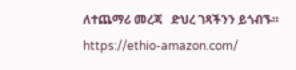ለተጨማሪ መረጃ   ድህረ ገጻችንን ይጎብኙ። https://ethio-amazon.com/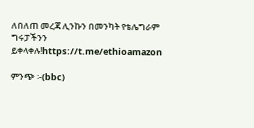ለበለጠ መረጃ ሊንኩን በመንካት የቴሌግራም ግሩፓችንን ይቀላቀሉ!https://t.me/ethioamazon

ምንጭ ፡-(bbc)